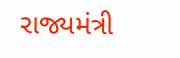રાજ્યમંત્રી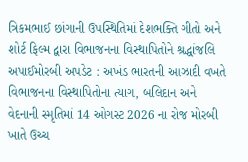ત્રિકમભાઈ છાંગાની ઉપસ્થિતિમાં દેશભક્તિ ગીતો અને શોર્ટ ફિલ્મ દ્વારા વિભાજનના વિસ્થાપિતોને શ્રદ્ધાંજલિ અપાઈમોરબી અપડેટ : અખંડ ભારતની આઝાદી વખતે વિભાજનના વિસ્થાપિતોના ત્યાગ, બલિદાન અને વેદનાની સ્મૃતિમાં 14 ઓગસ્ટ 2026 ના રોજ મોરબી ખાતે ઉચ્ચ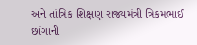અને તાંત્રિક શિક્ષણ રાજ્યમંત્રી ત્રિકમભાઈ છાંગાની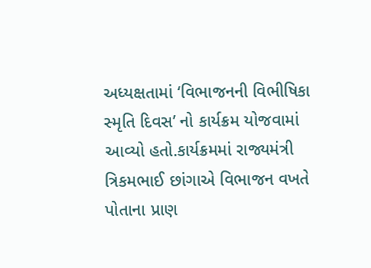અધ્યક્ષતામાં ‘વિભાજનની વિભીષિકા સ્મૃતિ દિવસ’ નો કાર્યક્રમ યોજવામાં આવ્યો હતો.કાર્યક્રમમાં રાજ્યમંત્રી ત્રિકમભાઈ છાંગાએ વિભાજન વખતે પોતાના પ્રાણ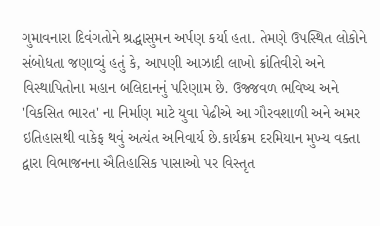ગુમાવનારા દિવંગતોને શ્રદ્ધાસુમન અર્પણ કર્યા હતા. તેમણે ઉપસ્થિત લોકોને સંબોધતા જણાવ્યું હતું કે, આપણી આઝાદી લાખો ક્રાંતિવીરો અને વિસ્થાપિતોના મહાન બલિદાનનું પરિણામ છે. ઉજ્જવળ ભવિષ્ય અને 'વિકસિત ભારત' ના નિર્માણ માટે યુવા પેઢીએ આ ગૌરવશાળી અને અમર ઇતિહાસથી વાકેફ થવું અત્યંત અનિવાર્ય છે.કાર્યક્રમ દરમિયાન મુખ્ય વક્તા દ્વારા વિભાજનના ઐતિહાસિક પાસાઓ પર વિસ્તૃત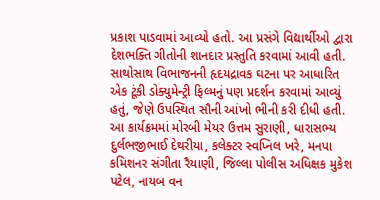પ્રકાશ પાડવામાં આવ્યો હતો. આ પ્રસંગે વિદ્યાર્થીઓ દ્વારા દેશભક્તિ ગીતોની શાનદાર પ્રસ્તુતિ કરવામાં આવી હતી. સાથોસાથ વિભાજનની હૃદયદ્રાવક ઘટના પર આધારિત એક ટૂંકી ડોક્યુમેન્ટ્રી ફિલ્મનું પણ પ્રદર્શન કરવામાં આવ્યું હતું, જેણે ઉપસ્થિત સૌની આંખો ભીની કરી દીધી હતી. આ કાર્યક્રમમાં મોરબી મેયર ઉત્તમ સુરાણી, ધારાસભ્ય દુર્લભજીભાઈ દેથરીયા, કલેક્ટર સ્વપ્નિલ ખરે, મનપા કમિશનર સંગીતા રૈયાણી, જિલ્લા પોલીસ અધિક્ષક મુકેશ પટેલ, નાયબ વન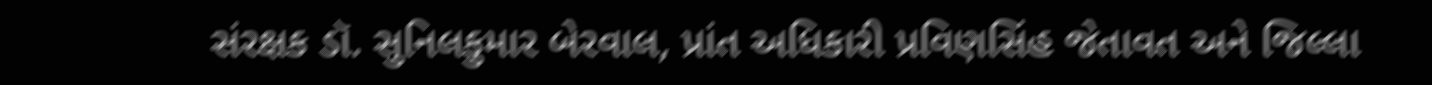સંરક્ષક ડૉ. સુનિલકુમાર બેરવાલ, પ્રાંત અધિકારી પ્રવિણસિંહ જેતાવત અને જિલ્લા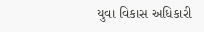યુવા વિકાસ અધિકારી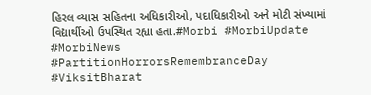હિરલ વ્યાસ સહિતના અધિકારીઓ, પદાધિકારીઓ અને મોટી સંખ્યામાં વિદ્યાર્થીઓ ઉપસ્થિત રહ્યા હતા.#Morbi #MorbiUpdate #MorbiNews #PartitionHorrorsRemembranceDay #ViksitBharat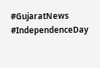#GujaratNews #IndependenceDay